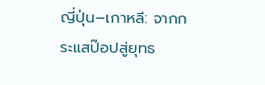ญี่ปุ่น–เกาหลี: จากกระแสป๊อปสู่ยุทธ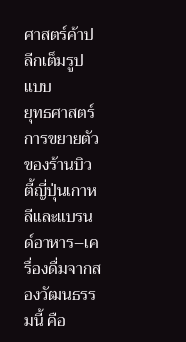ศาสตร์ค้าปลีกเต็มรูปแบบ
ยุทธศาสตร์การขยายตัวของร้านบิวตี้ญี่ปุ่นเกาหลีและแบรนด์อาหาร–เครื่องดื่มจากสองวัฒนธรรมนี้ คือ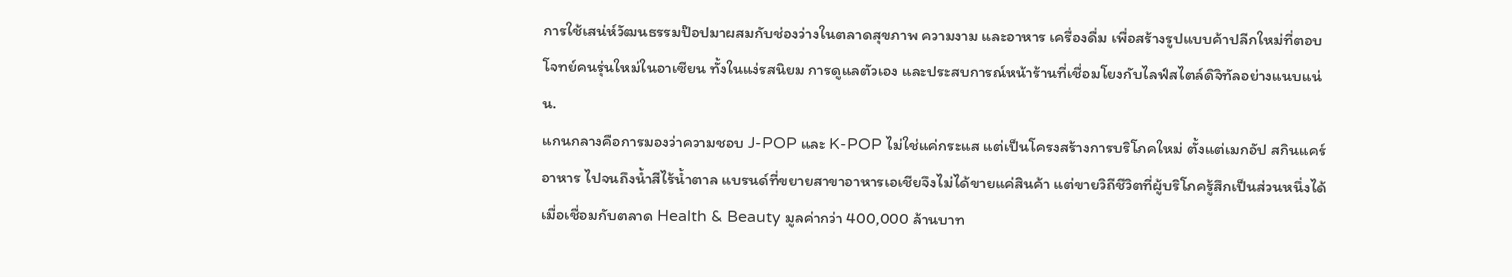การใช้เสน่ห์วัฒนธรรมป๊อปมาผสมกับช่องว่างในตลาดสุขภาพ ความงาม และอาหาร เครื่องดื่ม เพื่อสร้างรูปแบบค้าปลีกใหม่ที่ตอบโจทย์คนรุ่นใหม่ในอาเซียน ทั้งในแง่รสนิยม การดูแลตัวเอง และประสบการณ์หน้าร้านที่เชื่อมโยงกับไลฟ์สไตล์ดิจิทัลอย่างแนบแน่น.
แกนกลางคือการมองว่าความชอบ J-POP และ K-POP ไม่ใช่แค่กระแส แต่เป็นโครงสร้างการบริโภคใหม่ ตั้งแต่เมกอัป สกินแคร์ อาหาร ไปจนถึงน้ำสีไร้น้ำตาล แบรนด์ที่ขยายสาขาอาหารเอเชียจึงไม่ได้ขายแค่สินค้า แต่ขายวิถีชีวิตที่ผู้บริโภครู้สึกเป็นส่วนหนึ่งได้ เมื่อเชื่อมกับตลาด Health & Beauty มูลค่ากว่า 400,000 ล้านบาท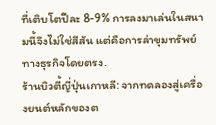ที่เติบโตปีละ 8-9% การลงมาเล่นในสนามนี้จึงไม่ใช่สีสัน แต่คือการล่าขุมทรัพย์ทางธุรกิจโดยตรง.
ร้านบิวตี้ญี่ปุ่นเกาหลี: จากทดลองสู่เครื่องยนต์หลักของต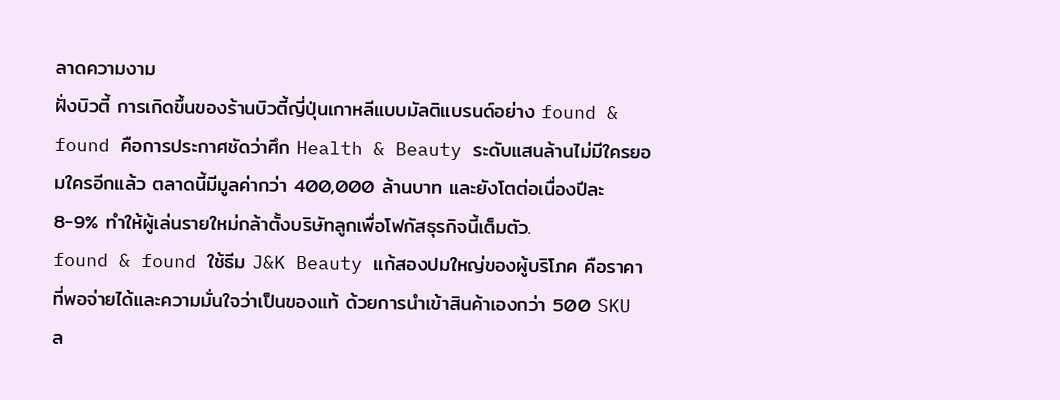ลาดความงาม
ฝั่งบิวตี้ การเกิดขึ้นของร้านบิวตี้ญี่ปุ่นเกาหลีแบบมัลติแบรนด์อย่าง found & found คือการประกาศชัดว่าศึก Health & Beauty ระดับแสนล้านไม่มีใครยอมใครอีกแล้ว ตลาดนี้มีมูลค่ากว่า 400,000 ล้านบาท และยังโตต่อเนื่องปีละ 8-9% ทำให้ผู้เล่นรายใหม่กล้าตั้งบริษัทลูกเพื่อโฟกัสธุรกิจนี้เต็มตัว.
found & found ใช้ธีม J&K Beauty แก้สองปมใหญ่ของผู้บริโภค คือราคาที่พอจ่ายได้และความมั่นใจว่าเป็นของแท้ ด้วยการนำเข้าสินค้าเองกว่า 500 SKU ล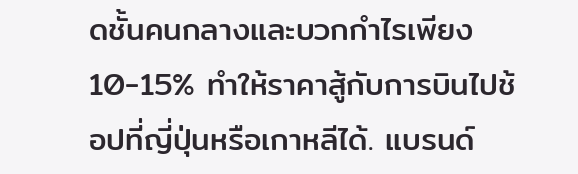ดชั้นคนกลางและบวกกำไรเพียง 10-15% ทำให้ราคาสู้กับการบินไปช้อปที่ญี่ปุ่นหรือเกาหลีได้. แบรนด์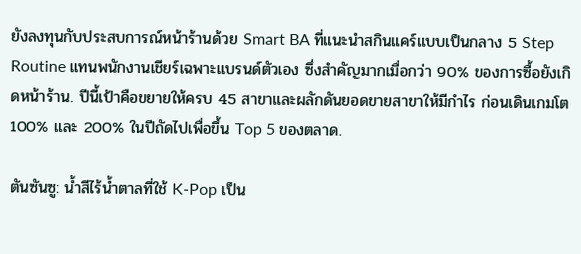ยังลงทุนกับประสบการณ์หน้าร้านด้วย Smart BA ที่แนะนำสกินแคร์แบบเป็นกลาง 5 Step Routine แทนพนักงานเชียร์เฉพาะแบรนด์ตัวเอง ซึ่งสำคัญมากเมื่อกว่า 90% ของการซื้อยังเกิดหน้าร้าน. ปีนี้เป้าคือขยายให้ครบ 45 สาขาและผลักดันยอดขายสาขาให้มีกำไร ก่อนเดินเกมโต 100% และ 200% ในปีถัดไปเพื่อขึ้น Top 5 ของตลาด.

ตันซันซู: น้ำสีไร้น้ำตาลที่ใช้ K-Pop เป็น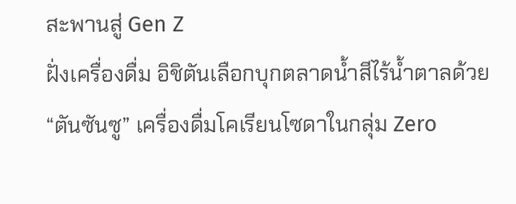สะพานสู่ Gen Z
ฝั่งเครื่องดื่ม อิชิตันเลือกบุกตลาดน้ำสีไร้น้ำตาลด้วย “ตันซันซู” เครื่องดื่มโคเรียนโซดาในกลุ่ม Zero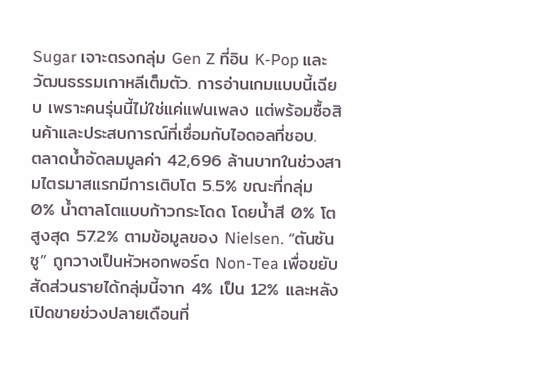Sugar เจาะตรงกลุ่ม Gen Z ที่อิน K-Pop และวัฒนธรรมเกาหลีเต็มตัว. การอ่านเกมแบบนี้เฉียบ เพราะคนรุ่นนี้ไม่ใช่แค่แฟนเพลง แต่พร้อมซื้อสินค้าและประสบการณ์ที่เชื่อมกับไอดอลที่ชอบ.
ตลาดน้ำอัดลมมูลค่า 42,696 ล้านบาทในช่วงสามไตรมาสแรกมีการเติบโต 5.5% ขณะที่กลุ่ม 0% น้ำตาลโตแบบก้าวกระโดด โดยน้ำสี 0% โตสูงสุด 57.2% ตามข้อมูลของ Nielsen. “ตันซันซู” ถูกวางเป็นหัวหอกพอร์ต Non-Tea เพื่อขยับสัดส่วนรายได้กลุ่มนี้จาก 4% เป็น 12% และหลังเปิดขายช่วงปลายเดือนที่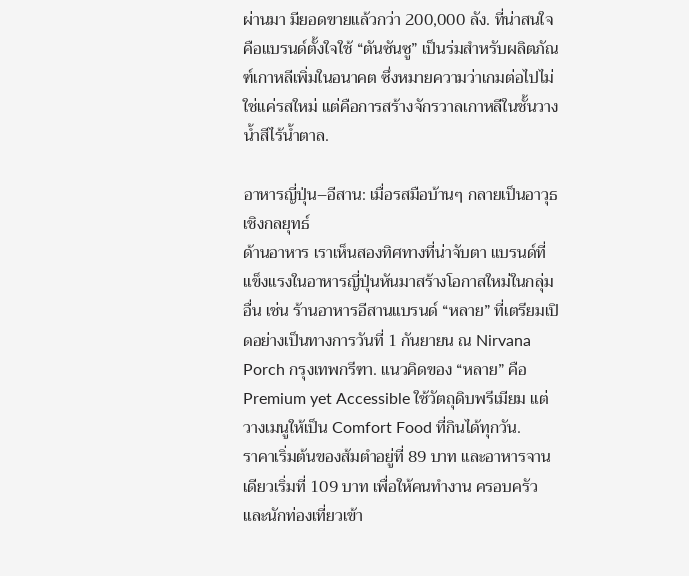ผ่านมา มียอดขายแล้วกว่า 200,000 ลัง. ที่น่าสนใจคือแบรนด์ตั้งใจใช้ “ตันซันซู” เป็นร่มสำหรับผลิตภัณฑ์เกาหลีเพิ่มในอนาคต ซึ่งหมายความว่าเกมต่อไปไม่ใช่แค่รสใหม่ แต่คือการสร้างจักรวาลเกาหลีในชั้นวางน้ำสีไร้น้ำตาล.

อาหารญี่ปุ่น–อีสาน: เมื่อรสมือบ้านๆ กลายเป็นอาวุธเชิงกลยุทธ์
ด้านอาหาร เราเห็นสองทิศทางที่น่าจับตา แบรนด์ที่แข็งแรงในอาหารญี่ปุ่นหันมาสร้างโอกาสใหม่ในกลุ่มอื่น เช่น ร้านอาหารอีสานแบรนด์ “หลาย” ที่เตรียมเปิดอย่างเป็นทางการวันที่ 1 กันยายน ณ Nirvana Porch กรุงเทพกรีฑา. แนวคิดของ “หลาย” คือ Premium yet Accessible ใช้วัตถุดิบพรีเมียม แต่วางเมนูให้เป็น Comfort Food ที่กินได้ทุกวัน.
ราคาเริ่มต้นของส้มตำอยู่ที่ 89 บาท และอาหารจานเดียวเริ่มที่ 109 บาท เพื่อให้คนทำงาน ครอบครัว และนักท่องเที่ยวเข้า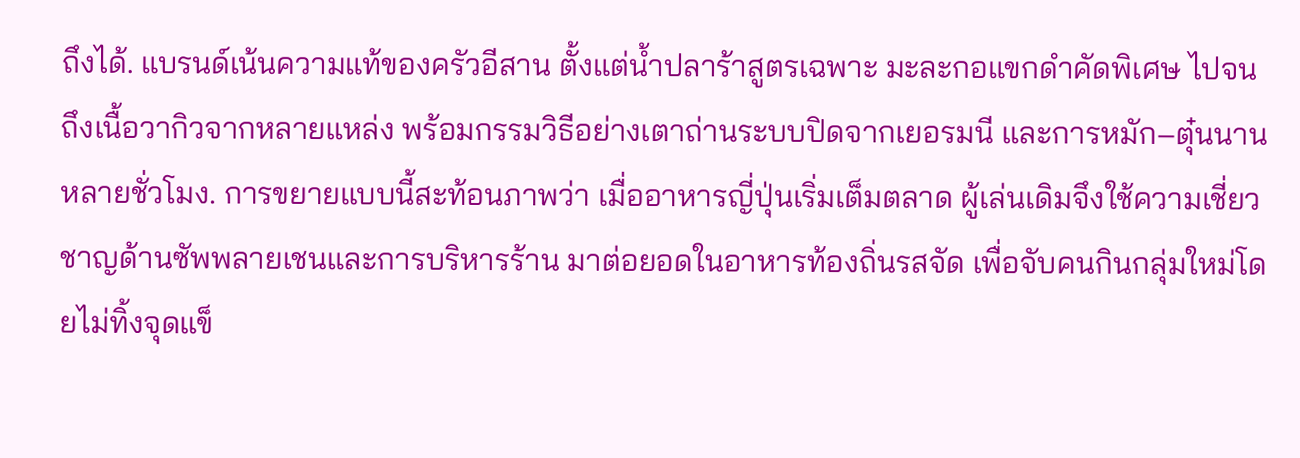ถึงได้. แบรนด์เน้นความแท้ของครัวอีสาน ตั้งแต่น้ำปลาร้าสูตรเฉพาะ มะละกอแขกดำคัดพิเศษ ไปจนถึงเนื้อวากิวจากหลายแหล่ง พร้อมกรรมวิธีอย่างเตาถ่านระบบปิดจากเยอรมนี และการหมัก–ตุ๋นนานหลายชั่วโมง. การขยายแบบนี้สะท้อนภาพว่า เมื่ออาหารญี่ปุ่นเริ่มเต็มตลาด ผู้เล่นเดิมจึงใช้ความเชี่ยวชาญด้านซัพพลายเชนและการบริหารร้าน มาต่อยอดในอาหารท้องถิ่นรสจัด เพื่อจับคนกินกลุ่มใหม่โดยไม่ทิ้งจุดแข็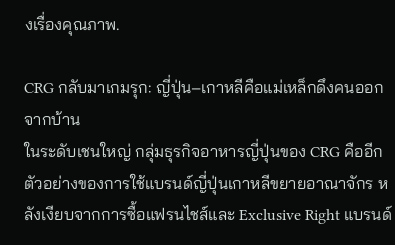งเรื่องคุณภาพ.

CRG กลับมาเกมรุก: ญี่ปุ่น–เกาหลีคือแม่เหล็กดึงคนออกจากบ้าน
ในระดับเชนใหญ่ กลุ่มธุรกิจอาหารญี่ปุ่นของ CRG คืออีกตัวอย่างของการใช้แบรนด์ญี่ปุ่นเกาหลีขยายอาณาจักร หลังเงียบจากการซื้อแฟรนไชส์และ Exclusive Right แบรนด์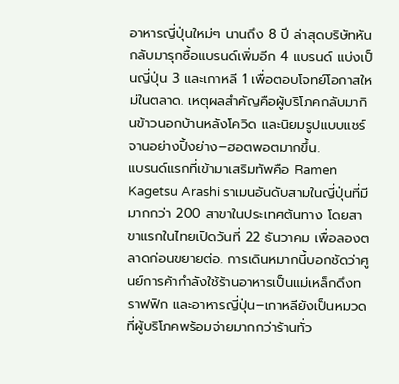อาหารญี่ปุ่นใหม่ๆ นานถึง 8 ปี ล่าสุดบริษัทหันกลับมารุกซื้อแบรนด์เพิ่มอีก 4 แบรนด์ แบ่งเป็นญี่ปุ่น 3 และเกาหลี 1 เพื่อตอบโจทย์โอกาสใหม่ในตลาด. เหตุผลสำคัญคือผู้บริโภคกลับมากินข้าวนอกบ้านหลังโควิด และนิยมรูปแบบแชร์จานอย่างปิ้งย่าง–ฮอตพอตมากขึ้น.
แบรนด์แรกที่เข้ามาเสริมทัพคือ Ramen Kagetsu Arashi ราเมนอันดับสามในญี่ปุ่นที่มีมากกว่า 200 สาขาในประเทศต้นทาง โดยสาขาแรกในไทยเปิดวันที่ 22 ธันวาคม เพื่อลองตลาดก่อนขยายต่อ. การเดินหมากนี้บอกชัดว่าศูนย์การค้ากำลังใช้ร้านอาหารเป็นแม่เหล็กดึงทราฟฟิก และอาหารญี่ปุ่น–เกาหลียังเป็นหมวดที่ผู้บริโภคพร้อมจ่ายมากกว่าร้านทั่ว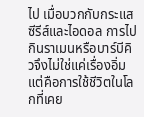ไป เมื่อบวกกับกระแสซีรีส์และไอดอล การไปกินราเมนหรือบาร์บีคิวจึงไม่ใช่แค่เรื่องอิ่ม แต่คือการใช้ชีวิตในโลกที่เคย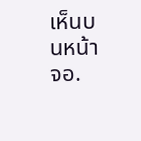เห็นบนหน้าจอ.